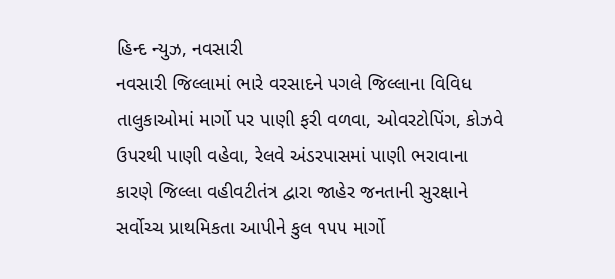હિન્દ ન્યુઝ, નવસારી
નવસારી જિલ્લામાં ભારે વરસાદને પગલે જિલ્લાના વિવિધ તાલુકાઓમાં માર્ગો પર પાણી ફરી વળવા, ઓવરટોપિંગ, કોઝવે ઉપરથી પાણી વહેવા, રેલવે અંડરપાસમાં પાણી ભરાવાના કારણે જિલ્લા વહીવટીતંત્ર દ્વારા જાહેર જનતાની સુરક્ષાને સર્વોચ્ચ પ્રાથમિકતા આપીને કુલ ૧૫૫ માર્ગો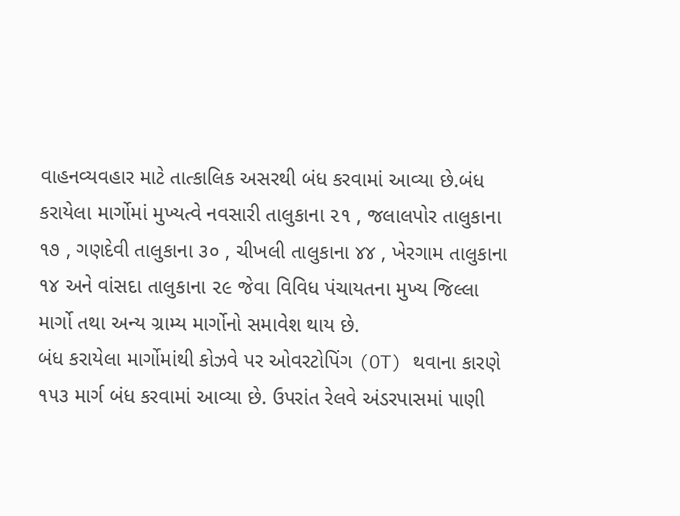વાહનવ્યવહાર માટે તાત્કાલિક અસરથી બંધ કરવામાં આવ્યા છે.બંધ કરાયેલા માર્ગોમાં મુખ્યત્વે નવસારી તાલુકાના ૨૧ , જલાલપોર તાલુકાના ૧૭ , ગણદેવી તાલુકાના ૩૦ , ચીખલી તાલુકાના ૪૪ , ખેરગામ તાલુકાના ૧૪ અને વાંસદા તાલુકાના ૨૯ જેવા વિવિધ પંચાયતના મુખ્ય જિલ્લા માર્ગો તથા અન્ય ગ્રામ્ય માર્ગોનો સમાવેશ થાય છે.
બંધ કરાયેલા માર્ગોમાંથી કોઝવે પર ઓવરટોપિંગ (OT) થવાના કારણે ૧૫૩ માર્ગ બંધ કરવામાં આવ્યા છે. ઉપરાંત રેલવે અંડરપાસમાં પાણી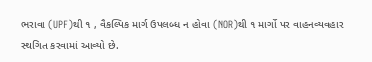ભરાવા (UPF)થી ૧ , વૈકલ્પિક માર્ગ ઉપલબ્ધ ન હોવા (NOR)થી ૧ માર્ગો પર વાહનવ્યવહાર સ્થગિત કરવામાં આવ્યો છે.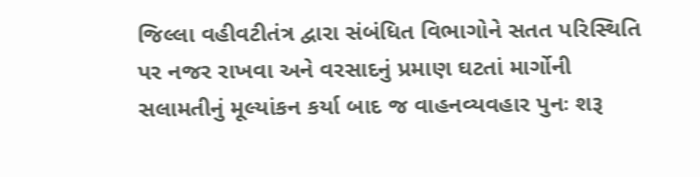જિલ્લા વહીવટીતંત્ર દ્વારા સંબંધિત વિભાગોને સતત પરિસ્થિતિ પર નજર રાખવા અને વરસાદનું પ્રમાણ ઘટતાં માર્ગોની સલામતીનું મૂલ્યાંકન કર્યા બાદ જ વાહનવ્યવહાર પુનઃ શરૂ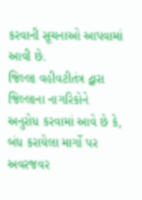કરવાની સૂચનાઓ આપવામાં આવી છે.
જિલ્લા વહીવટીતંત્ર દ્વારા જિલ્લાના નાગરિકોને અનુરોધ કરવામાં આવે છે કે, બંધ કરાયેલા માર્ગો પર અવરજવર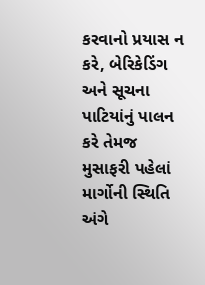કરવાનો પ્રયાસ ન કરે, બેરિકેડિંગ અને સૂચના પાટિયાંનું પાલન કરે તેમજ મુસાફરી પહેલાં માર્ગોની સ્થિતિ અંગે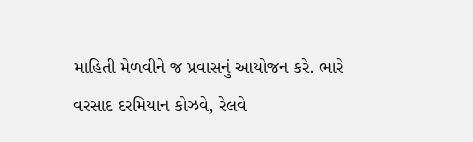માહિતી મેળવીને જ પ્રવાસનું આયોજન કરે. ભારે વરસાદ દરમિયાન કોઝવે, રેલવે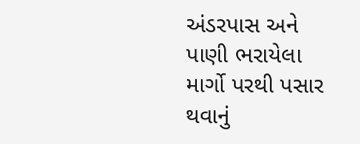અંડરપાસ અને પાણી ભરાયેલા માર્ગો પરથી પસાર થવાનું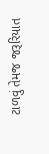ટાળવું તેમજ જરૂરિયાત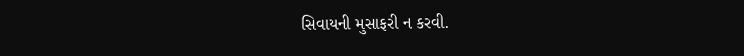સિવાયની મુસાફરી ન કરવી.